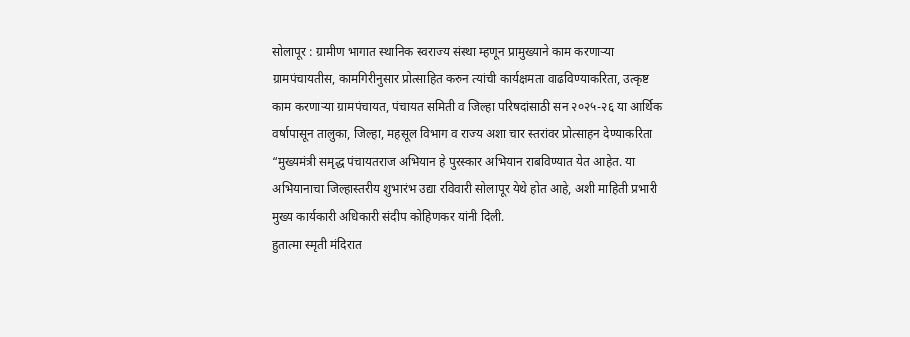सोलापूर : ग्रामीण भागात स्थानिक स्वराज्य संस्था म्हणून प्रामुख्याने काम करणाऱ्या ग्रामपंचायतीस, कामगिरीनुसार प्रोत्साहित करुन त्यांची कार्यक्षमता वाढविण्याकरिता, उत्कृष्ट काम करणाऱ्या ग्रामपंचायत, पंचायत समिती व जिल्हा परिषदांसाठी सन २०२५-२६ या आर्थिक वर्षापासून तालुका, जिल्हा, महसूल विभाग व राज्य अशा चार स्तरांवर प्रोत्साहन देण्याकरिता “मुख्यमंत्री समृद्ध पंचायतराज अभियान हे पुरस्कार अभियान राबविण्यात येत आहेत. या अभियानाचा जिल्हास्तरीय शुभारंभ उद्या रविवारी सोलापूर येथे होत आहे, अशी माहिती प्रभारी मुख्य कार्यकारी अधिकारी संदीप कोहिणकर यांनी दिली.
हुतात्मा स्मृती मंदिरात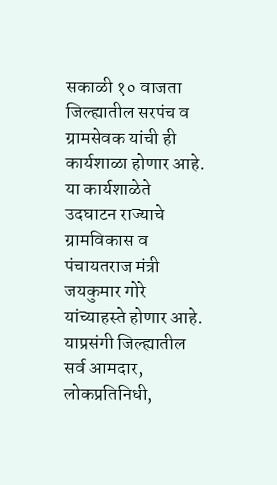सकाळी १० वाजता जिल्ह्यातील सरपंच व ग्रामसेवक यांची ही कार्यशाळा होणार आहे. या कार्यशाळेते उदघाटन राज्याचे ग्रामविकास व पंचायतराज मंत्री जयकुमार गोरे यांच्याहस्ते होणार आहे. याप्रसंगी जिल्ह्यातील सर्व आमदार, लोकप्रतिनिधी,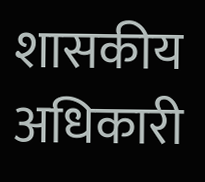शासकीय अधिकारी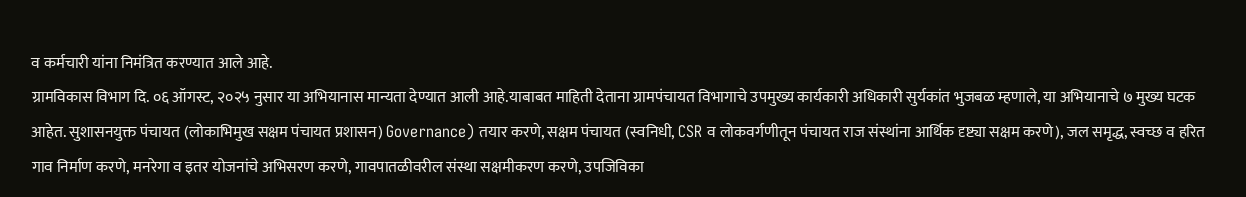व कर्मचारी यांना निमंत्रित करण्यात आले आहे.
ग्रामविकास विभाग दि. ०६ ऑगस्ट, २०२५ नुसार या अभियानास मान्यता देण्यात आली आहे.याबाबत माहिती देताना ग्रामपंचायत विभागाचे उपमुख्य कार्यकारी अधिकारी सुर्यकांत भुजबळ म्हणाले, या अभियानाचे ७ मुख्य घटक आहेत. सुशासनयुक्त पंचायत (लोकाभिमुख सक्षम पंचायत प्रशासन) Governance) तयार करणे, सक्षम पंचायत (स्वनिधी, CSR व लोकवर्गणीतून पंचायत राज संस्थांना आर्थिक दृष्ट्या सक्षम करणे), जल समृद्ध, स्वच्छ व हरित गाव निर्माण करणे, मनरेगा व इतर योजनांचे अभिसरण करणे, गावपातळीवरील संस्था सक्षमीकरण करणे, उपजिविका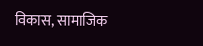विकास, सामाजिक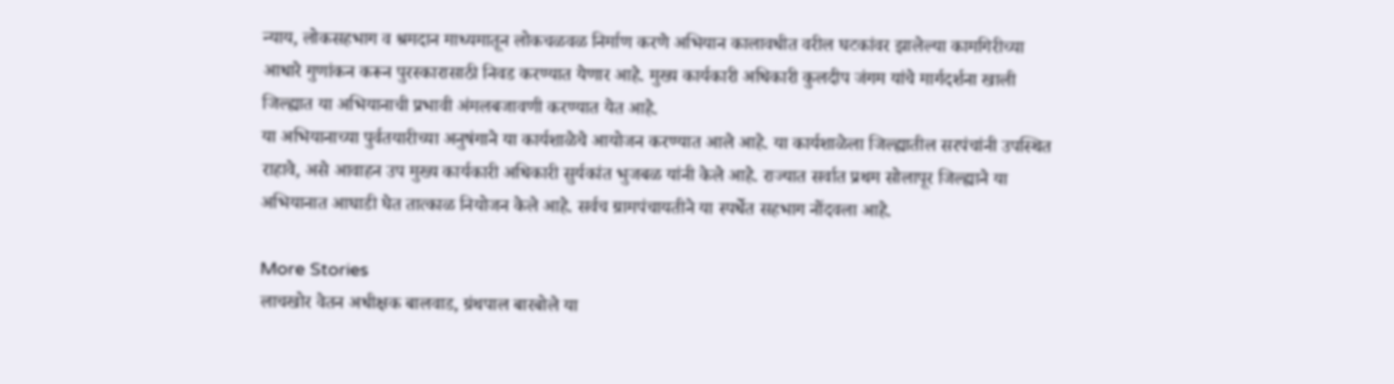न्याय, लोकसहभाग व श्रमदान माध्यमातून लोकचळवळ निर्माण करणे अभियान कालावधीत वरील घटकांवर झालेल्या कामगिरीच्या आधारे गुणांकन करून पुरस्कारासाठी निवड करण्यात येणार आहे. मुख्य कार्यकारी अधिकारी कुलदीप जंगम यांचे मार्गदर्शना खाली जिल्ह्यात या अभियानाची प्रभावी अंमलबजावणी करण्यात येत आहे.
या अभियानाच्या पुर्वतयारीच्या अनुषंगाने या कार्यशाळेचे आयोजन करण्यात आले आहे. या कार्यशाळेला जिल्ह्यातील सरपंचांनी उपस्थित राहावे, असे आवाहन उप मुख्य कार्यकारी अधिकारी सुर्यकांत भुजबळ यांनी केले आहे. राज्यात सर्वात प्रथम सोलापूर जिल्ह्याने या अभियानात आघाडी घेत तात्काळ नियोजन केले आहे. सर्वच ग्रामपंचायतीने या स्पर्धेत सहभाग नोंदवला आहे.

More Stories
लाचखोर वेतन अधीक्षक बालवाड, ग्रंथपाल बारबोले या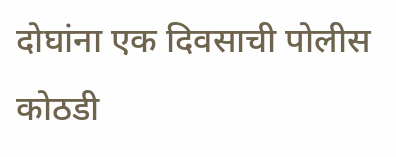दोघांना एक दिवसाची पोलीस कोठडी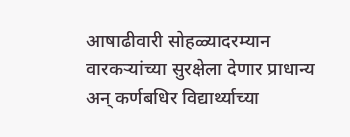आषाढीवारी सोहळ्यादरम्यान वारकऱ्यांच्या सुरक्षेला देणार प्राधान्य
अन् कर्णबधिर विद्यार्थ्याच्या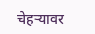चेहऱ्यावर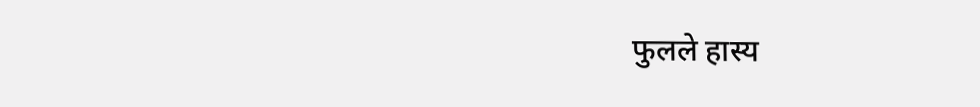फुलले हास्य